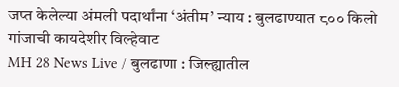जप्त केलेल्या अंमली पदार्थांना ‘अंतीम’ न्याय : बुलढाण्यात ८०० किलो गांजाची कायदेशीर विल्हेवाट
MH 28 News Live / बुलढाणा : जिल्ह्यातील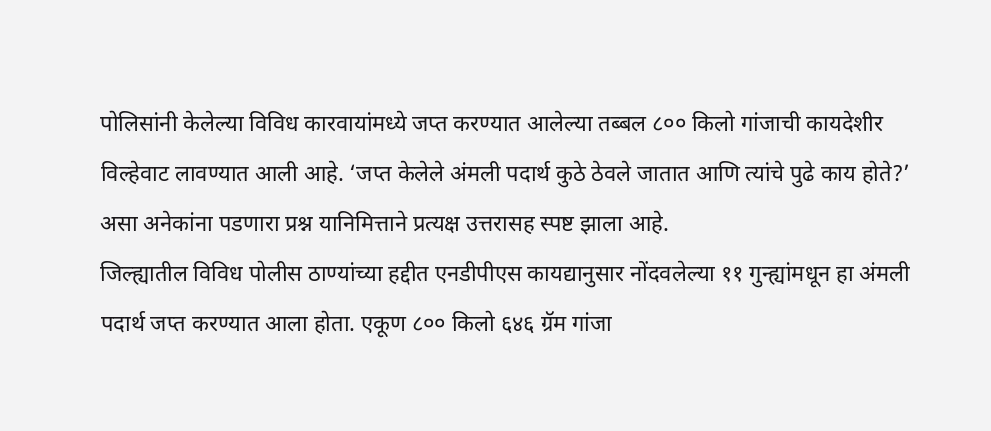पोलिसांनी केलेल्या विविध कारवायांमध्ये जप्त करण्यात आलेल्या तब्बल ८०० किलो गांजाची कायदेशीर विल्हेवाट लावण्यात आली आहे. ‘जप्त केलेले अंमली पदार्थ कुठे ठेवले जातात आणि त्यांचे पुढे काय होते?’ असा अनेकांना पडणारा प्रश्न यानिमित्ताने प्रत्यक्ष उत्तरासह स्पष्ट झाला आहे.
जिल्ह्यातील विविध पोलीस ठाण्यांच्या हद्दीत एनडीपीएस कायद्यानुसार नोंदवलेल्या ११ गुन्ह्यांमधून हा अंमली पदार्थ जप्त करण्यात आला होता. एकूण ८०० किलो ६४६ ग्रॅम गांजा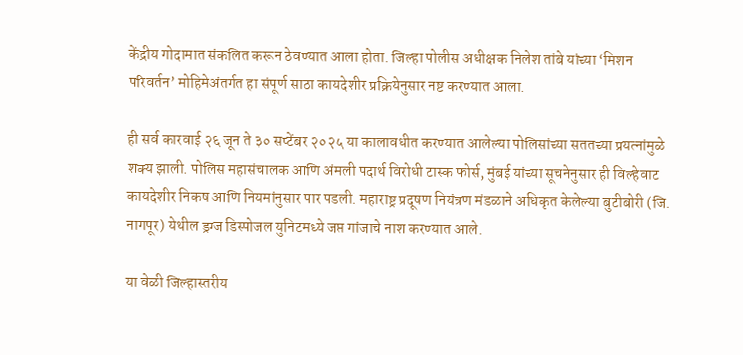केंद्रीय गोदामात संकलित करून ठेवण्यात आला होता. जिल्हा पोलीस अधीक्षक निलेश तांबे यांच्या ‘मिशन परिवर्तन’ मोहिमेअंतर्गत हा संपूर्ण साठा कायदेशीर प्रक्रियेनुसार नष्ट करण्यात आला.

ही सर्व कारवाई २६ जून ते ३० सप्टेंबर २०२५ या कालावधीत करण्यात आलेल्या पोलिसांच्या सततच्या प्रयत्नांमुळे शक्य झाली. पोलिस महासंचालक आणि अंमली पदार्थ विरोधी टास्क फोर्स, मुंबई यांच्या सूचनेनुसार ही विल्हेवाट कायदेशीर निकष आणि नियमांनुसार पार पडली. महाराष्ट्र प्रदूषण नियंत्रण मंडळाने अधिकृत केलेल्या बुटीबोरी (जि. नागपूर) येथील ड्रग्ज डिस्पोजल युनिटमध्ये जप्त गांजाचे नाश करण्यात आले.

या वेळी जिल्हास्तरीय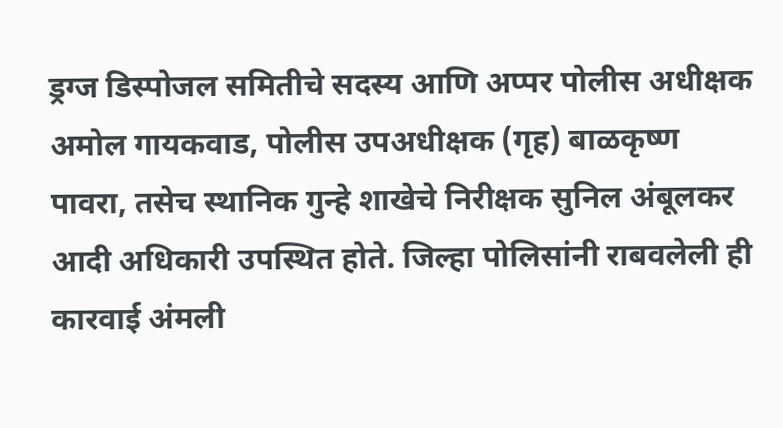ड्रग्ज डिस्पोजल समितीचे सदस्य आणि अप्पर पोलीस अधीक्षक अमोल गायकवाड, पोलीस उपअधीक्षक (गृह) बाळकृष्ण पावरा, तसेच स्थानिक गुन्हे शाखेचे निरीक्षक सुनिल अंबूलकर आदी अधिकारी उपस्थित होते. जिल्हा पोलिसांनी राबवलेली ही कारवाई अंमली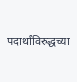पदार्थांविरुद्धच्या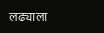लढ्याला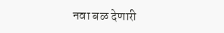नवा बळ देणारी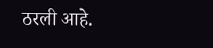ठरली आहे.